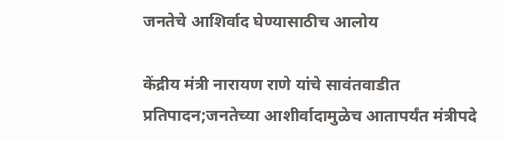जनतेचे आशिर्वाद घेण्यासाठीच आलोय

केंद्रीय मंत्री नारायण राणे यांचे सावंतवाडीत प्रतिपादन;जनतेच्या आशीर्वादामुळेच आतापर्यंत मंत्रीपदे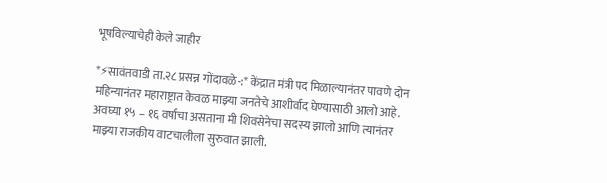भूषविल्याचेही केले जाहीर

*⚡सावंतवाडी ता.२८ प्रसन्न गोंदावळे-:* केंद्रात मंत्री पद मिळाल्यानंतर पावणे दोन महिन्यानंतर महाराष्ट्रात केवळ माझ्या जनतेचे आशीर्वाद घेण्यासाठी आलो आहे. अवघ्या १५ – १६ वर्षाचा असताना मी शिवसेनेचा सदस्य झालो आणि त्यानंतर माझ्या राजकीय वाटचालीला सुरुवात झाली.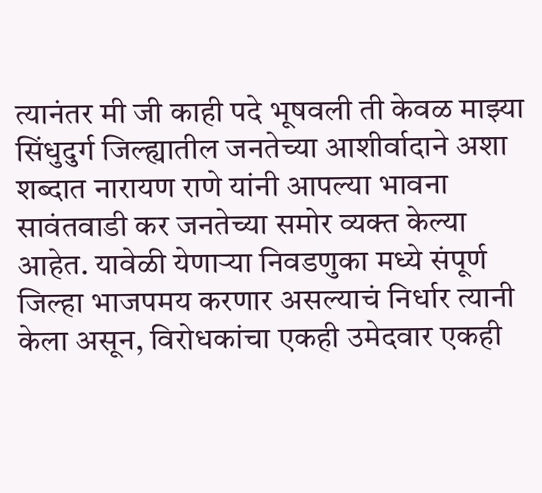त्यानंतर मी जी काही पदे भूषवली ती केवळ माझ्या सिंधुदुर्ग जिल्ह्यातील जनतेच्या आशीर्वादाने अशा शब्दात नारायण राणे यांनी आपल्या भावना सावंतवाडी कर जनतेच्या समोर व्यक्त केल्या आहेत. यावेळी येणाऱ्या निवडणुका मध्ये संपूर्ण जिल्हा भाजपमय करणार असल्याचं निर्धार त्यानी केला असून, विरोधकांचा एकही उमेदवार एकही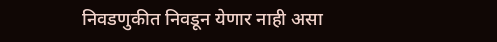निवडणुकीत निवडून येणार नाही असा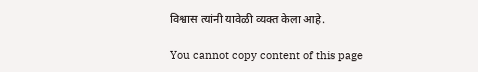विश्वास त्यांनी यावेळी व्यक्त केला आहे.

You cannot copy content of this page